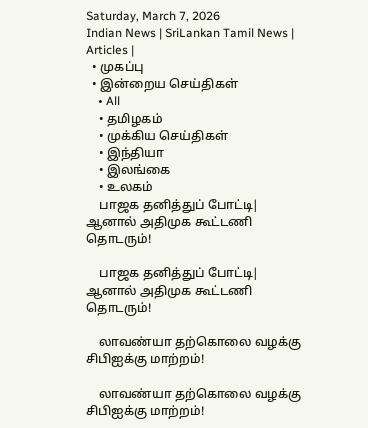Saturday, March 7, 2026
Indian News | SriLankan Tamil News | Articles |
  • முகப்பு
  • இன்றைய செய்திகள்
    • All
    • தமிழகம்
    • முக்கிய செய்திகள்
    • இந்தியா
    • இலங்கை
    • உலகம்
    பாஜக தனித்துப் போட்டி| ஆனால் அதிமுக கூட்டணி தொடரும்!

    பாஜக தனித்துப் போட்டி| ஆனால் அதிமுக கூட்டணி தொடரும்!

    லாவண்யா தற்கொலை வழக்கு சிபிஐக்கு மாற்றம்!

    லாவண்யா தற்கொலை வழக்கு சிபிஐக்கு மாற்றம்!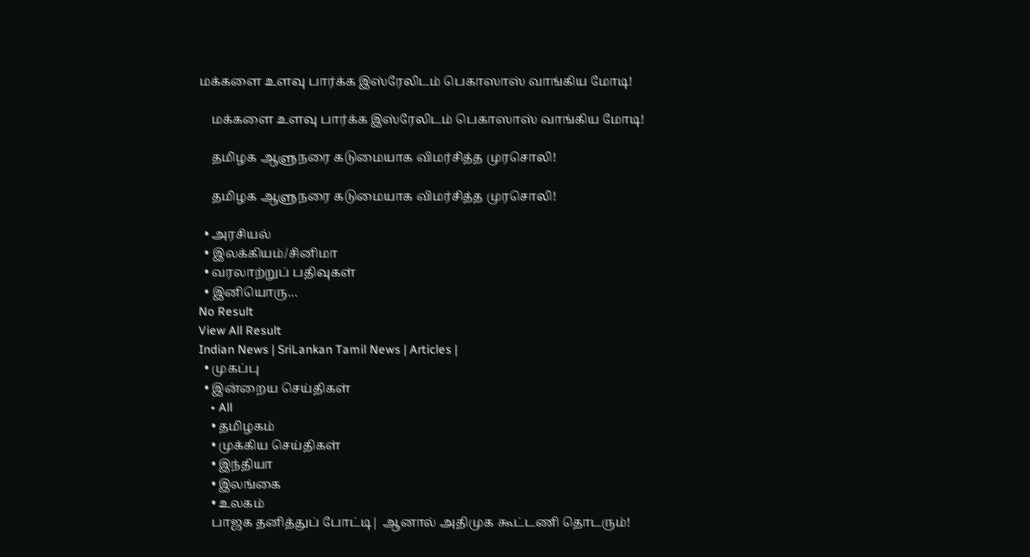மக்களை உளவு பார்க்க இஸ்ரேலிடம் பெகாஸாஸ் வாங்கிய மோடி!

    மக்களை உளவு பார்க்க இஸ்ரேலிடம் பெகாஸாஸ் வாங்கிய மோடி!

    தமிழக ஆளுநரை கடுமையாக விமர்சித்த முரசொலி!

    தமிழக ஆளுநரை கடுமையாக விமர்சித்த முரசொலி!

  • அரசியல்
  • இலக்கியம்/சினிமா
  • வரலாற்றுப் பதிவுகள்
  • இனியொரு…
No Result
View All Result
Indian News | SriLankan Tamil News | Articles |
  • முகப்பு
  • இன்றைய செய்திகள்
    • All
    • தமிழகம்
    • முக்கிய செய்திகள்
    • இந்தியா
    • இலங்கை
    • உலகம்
    பாஜக தனித்துப் போட்டி| ஆனால் அதிமுக கூட்டணி தொடரும்!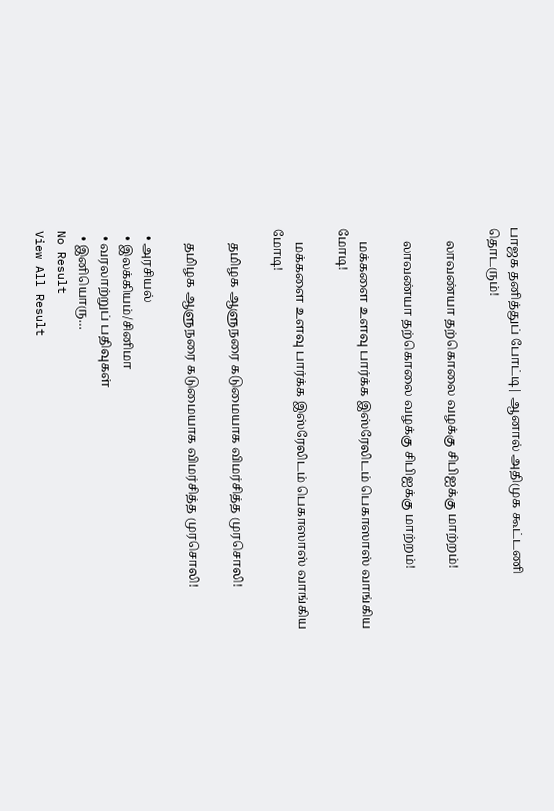பாஜக தனித்துப் போட்டி| ஆனால் அதிமுக கூட்டணி தொடரும்!

    லாவண்யா தற்கொலை வழக்கு சிபிஐக்கு மாற்றம்!

    லாவண்யா தற்கொலை வழக்கு சிபிஐக்கு மாற்றம்!

    மக்களை உளவு பார்க்க இஸ்ரேலிடம் பெகாஸாஸ் வாங்கிய மோடி!

    மக்களை உளவு பார்க்க இஸ்ரேலிடம் பெகாஸாஸ் வாங்கிய மோடி!

    தமிழக ஆளுநரை கடுமையாக விமர்சித்த முரசொலி!

    தமிழக ஆளுநரை கடுமையாக விமர்சித்த முரசொலி!

  • அரசியல்
  • இலக்கியம்/சினிமா
  • வரலாற்றுப் பதிவுகள்
  • இனியொரு…
No Result
View All Result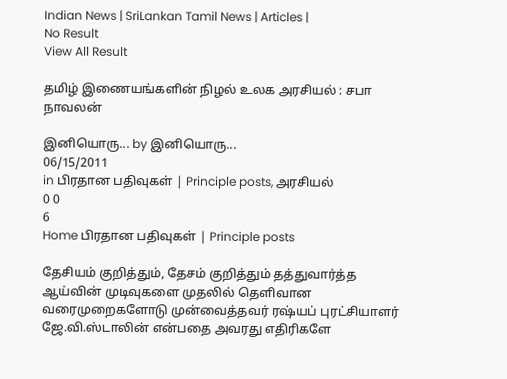Indian News | SriLankan Tamil News | Articles |
No Result
View All Result

தமிழ் இணையங்களின் நிழல் உலக அரசியல் : சபா நாவலன்

இனியொரு... by இனியொரு...
06/15/2011
in பிரதான பதிவுகள் | Principle posts, அரசியல்
0 0
6
Home பிரதான பதிவுகள் | Principle posts

தேசியம் குறித்தும், தேசம் குறித்தும் தத்துவார்த்த ஆய்வின் முடிவுகளை முதலில் தெளிவான வரைமுறைகளோடு முன்வைத்தவர் ரஷ்யப் புரட்சியாளர் ஜே.வி.ஸ்டாலின் என்பதை அவரது எதிரிகளே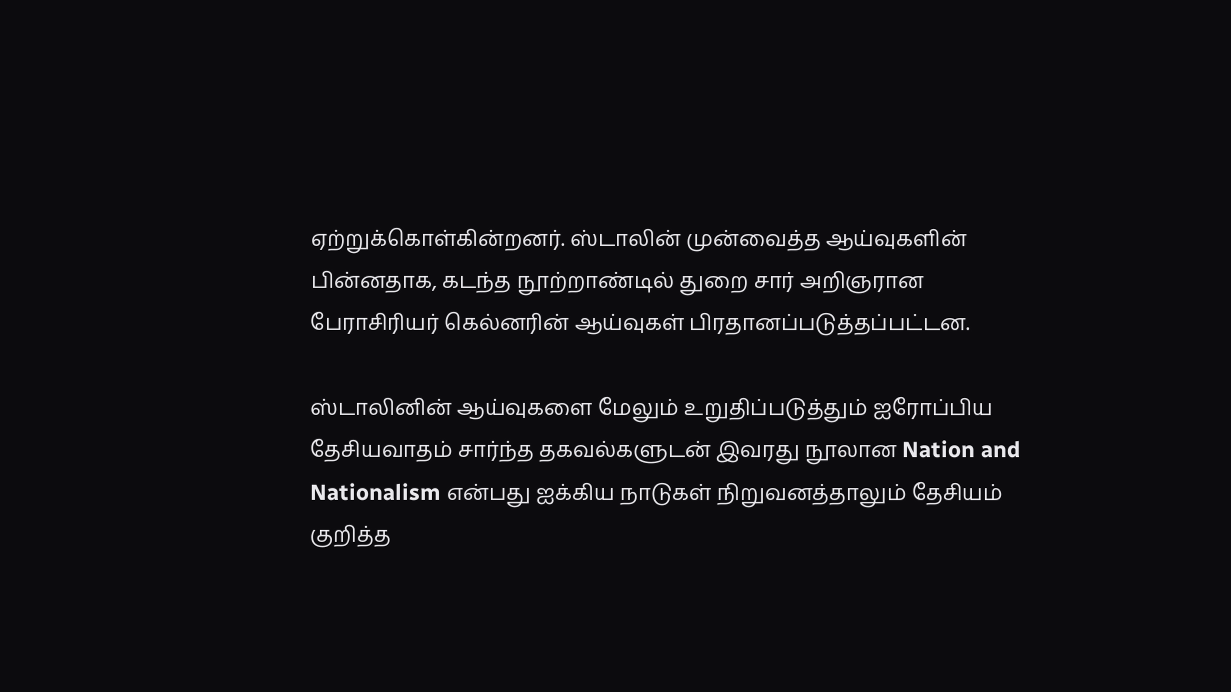ஏற்றுக்கொள்கின்றனர். ஸ்டாலின் முன்வைத்த ஆய்வுகளின் பின்னதாக, கடந்த நூற்றாண்டில் துறை சார் அறிஞரான பேராசிரியர் கெல்னரின் ஆய்வுகள் பிரதானப்படுத்தப்பட்டன.

ஸ்டாலினின் ஆய்வுகளை மேலும் உறுதிப்படுத்தும் ஐரோப்பிய தேசியவாதம் சார்ந்த தகவல்களுடன் இவரது நூலான Nation and Nationalism என்பது ஐக்கிய நாடுகள் நிறுவனத்தாலும் தேசியம் குறித்த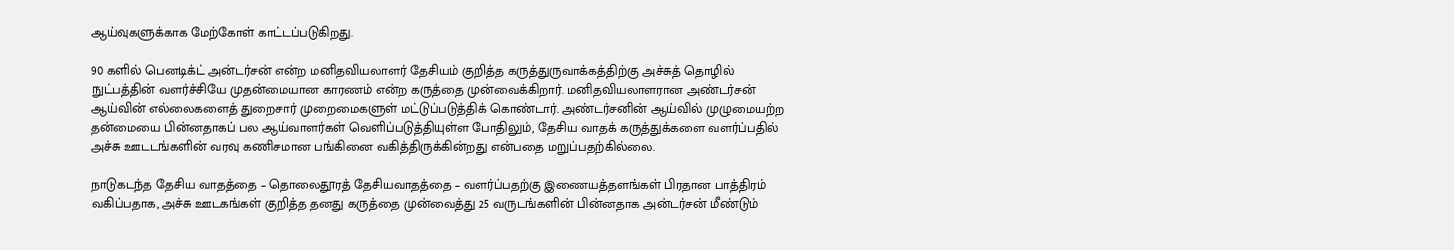ஆய்வுகளுக்காக மேற்கோள் காட்டப்படுகிறது.

90 களில் பெனடிக்ட் அன்டர்சன் என்ற மனிதவியலாளர் தேசியம் குறித்த கருத்துருவாக்கத்திற்கு அச்சுத் தொழில் நுட்பத்தின் வளர்ச்சியே முதன்மையான காரணம் என்ற கருத்தை முன்வைக்கிறார். மனிதவியலாளரான அண்டர்சன் ஆய்வின் எல்லைகளைத் துறைசார் முறைமைகளுள் மட்டுப்படுத்திக் கொண்டார். அண்டர்சனின் ஆய்வில் முழுமையற்ற தன்மையை பின்னதாகப் பல ஆய்வாளர்கள் வெளிப்படுத்தியுள்ள போதிலும், தேசிய வாதக் கருத்துக்களை வளர்ப்பதில் அச்சு ஊடடங்களின் வரவு கணிசமான பங்கினை வகித்திருக்கின்றது என்பதை மறுப்பதற்கில்லை.

நாடுகடந்த தேசிய வாதத்தை – தொலைதூரத் தேசியவாதத்தை – வளர்ப்பதற்கு இணையத்தளங்கள் பிரதான பாத்திரம் வகிப்பதாக, அச்சு ஊடகங்கள் குறித்த தனது கருத்தை முன்வைத்து 25 வருடங்களின் பின்னதாக அன்டர்சன் மீண்டும்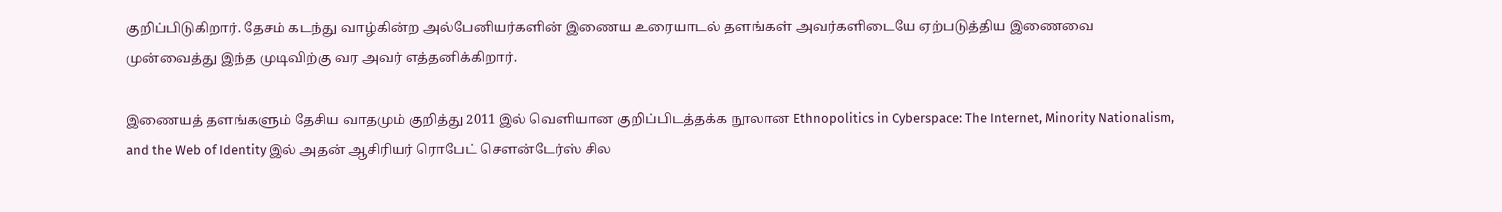குறிப்பிடுகிறார். தேசம் கடந்து வாழ்கின்ற அல்பேனியர்களின் இணைய உரையாடல் தளங்கள் அவர்களிடையே ஏற்படுத்திய இணைவை முன்வைத்து இந்த முடிவிற்கு வர அவர் எத்தனிக்கிறார்.

இணையத் தளங்களும் தேசிய வாதமும் குறித்து 2011 இல் வெளியான குறிப்பிடத்தக்க நூலான Ethnopolitics in Cyberspace: The Internet, Minority Nationalism, and the Web of Identity இல் அதன் ஆசிரியர் ரொபேட் சௌன்டேர்ஸ் சில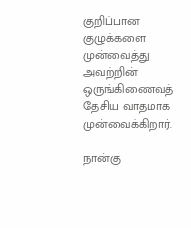குறிப்பான குழுக்களை முன்வைத்து அவற்றின் ஒருங்கிணைவத் தேசிய வாதமாக முன்வைக்கிறார்.

நான்கு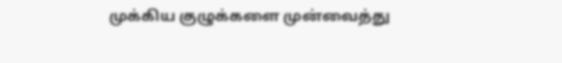முக்கிய குழுக்களை முன்வைத்து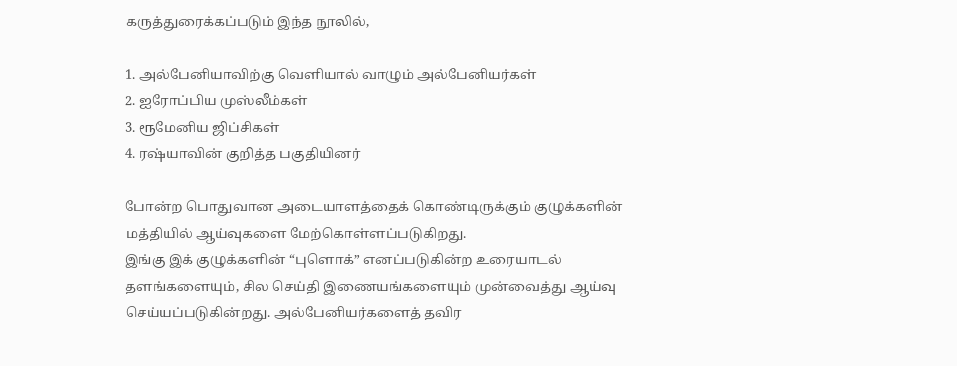கருத்துரைக்கப்படும் இந்த நூலில்,

1. அல்பேனியாவிற்கு வெளியால் வாழும் அல்பேனியர்கள்
2. ஐரோப்பிய முஸ்லீம்கள்
3. ரூமேனிய ஜிப்சிகள்
4. ரஷ்யாவின் குறித்த பகுதியினர்

போன்ற பொதுவான அடையாளத்தைக் கொண்டிருக்கும் குழுக்களின் மத்தியில் ஆய்வுகளை மேற்கொள்ளப்படுகிறது.
இங்கு இக் குழுக்களின் “புளொக்” எனப்படுகின்ற உரையாடல் தளங்களையும், சில செய்தி இணையங்களையும் முன்வைத்து ஆய்வு செய்யப்படுகின்றது. அல்பேனியர்களைத் தவிர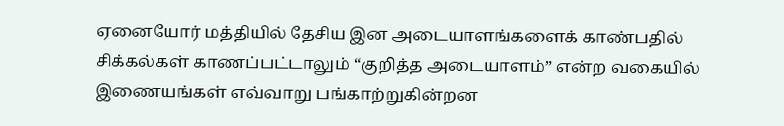ஏனையோர் மத்தியில் தேசிய இன அடையாளங்களைக் காண்பதில் சிக்கல்கள் காணப்பட்டாலும் “குறித்த அடையாளம்” என்ற வகையில் இணையங்கள் எவ்வாறு பங்காற்றுகின்றன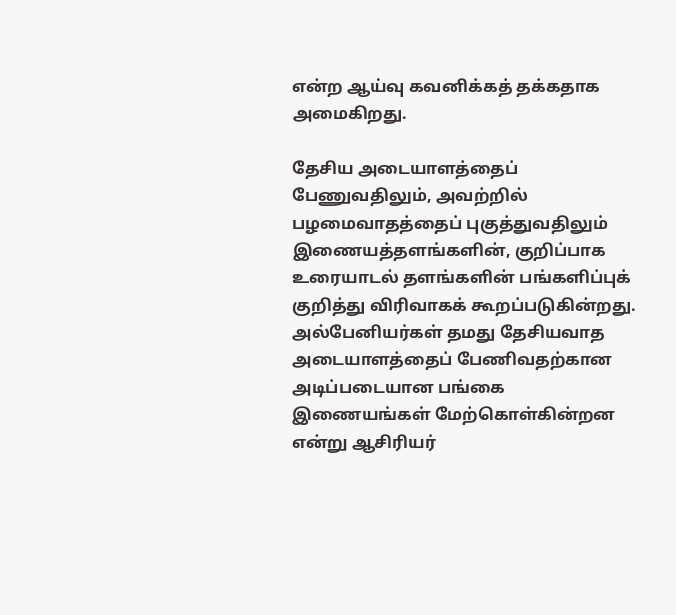என்ற ஆய்வு கவனிக்கத் தக்கதாக அமைகிறது.

தேசிய அடையாளத்தைப் பேணுவதிலும், அவற்றில் பழமைவாதத்தைப் புகுத்துவதிலும் இணையத்தளங்களின், குறிப்பாக உரையாடல் தளங்களின் பங்களிப்புக் குறித்து விரிவாகக் கூறப்படுகின்றது. அல்பேனியர்கள் தமது தேசியவாத அடையாளத்தைப் பேணிவதற்கான அடிப்படையான பங்கை இணையங்கள் மேற்கொள்கின்றன என்று ஆசிரியர்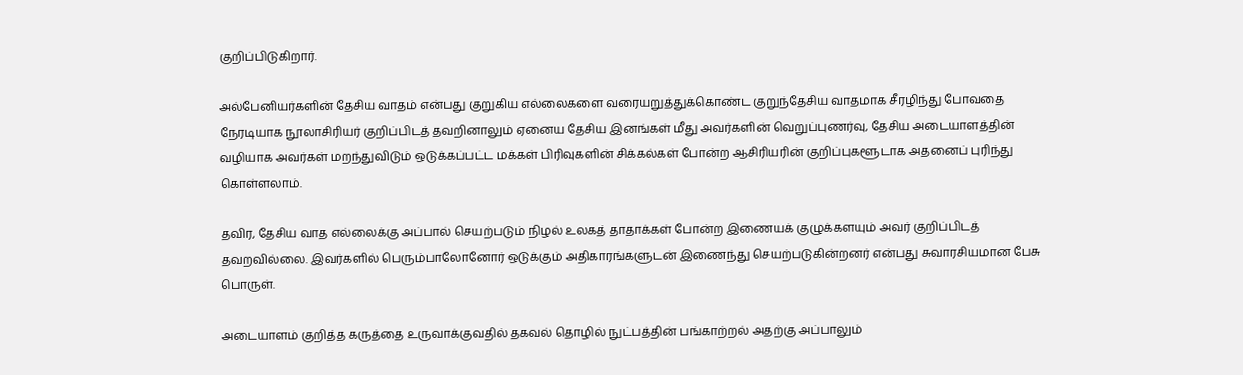குறிப்பிடுகிறார்.

அல்பேனியர்களின் தேசிய வாதம் என்பது குறுகிய எல்லைகளை வரையறுத்துக்கொண்ட குறுந்தேசிய வாதமாக சீரழிந்து போவதை நேரடியாக நூலாசிரியர் குறிப்பிடத் தவறினாலும் ஏனைய தேசிய இனங்கள் மீது அவர்களின் வெறுப்புணர்வு, தேசிய அடையாளத்தின் வழியாக அவர்கள் மறந்துவிடும் ஒடுக்கப்பட்ட மக்கள் பிரிவுகளின் சிக்கல்கள் போன்ற ஆசிரியரின் குறிப்புகளூடாக அதனைப் புரிந்து கொள்ளலாம்.

தவிர, தேசிய வாத எல்லைக்கு அப்பால் செயற்படும் நிழல் உலகத் தாதாக்கள் போன்ற இணையக் குழுக்களயும் அவர் குறிப்பிடத் தவறவில்லை. இவர்களில் பெரும்பாலோனோர் ஒடுக்கும் அதிகாரங்களுடன் இணைந்து செயற்படுகின்றனர் என்பது சுவாரசியமான பேசு பொருள்.

அடையாளம் குறித்த கருத்தை உருவாக்குவதில் தகவல் தொழில் நுட்பத்தின் பங்காற்றல் அதற்கு அப்பாலும்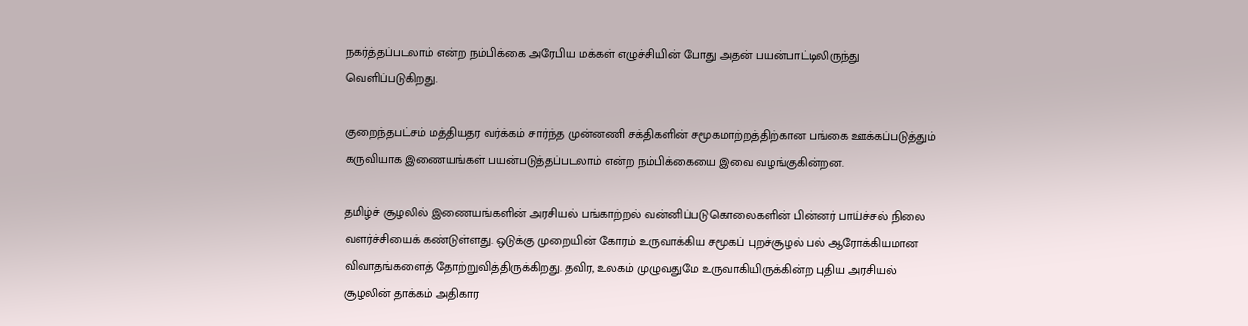நகர்த்தப்படலாம் என்ற நம்பிக்கை அரேபிய மக்கள் எழுச்சியின் போது அதன் பயன்பாட்டிலிருந்து வெளிப்படுகிறது.

குறைந்தபட்சம் மத்தியதர வர்க்கம் சார்ந்த முன்னணி சக்திகளின் சமூகமாற்றத்திற்கான பங்கை ஊக்கப்படுத்தும் கருவியாக இணையங்கள் பயன்படுத்தப்படலாம் என்ற நம்பிக்கையை இவை வழங்குகின்றன.

தமிழ்ச் சூழலில் இணையங்களின் அரசியல் பங்காற்றல் வன்னிப்படுகொலைகளின் பின்னர் பாய்ச்சல் நிலை வளர்ச்சியைக் கண்டுள்ளது. ஒடுக்கு முறையின் கோரம் உருவாக்கிய சமூகப் புறச்சூழல் பல் ஆரோக்கியமான விவாதங்களைத் தோற்றுவித்திருக்கிறது. தவிர, உலகம் முழுவதுமே உருவாகியிருக்கின்ற புதிய அரசியல் சூழலின் தாக்கம் அதிகார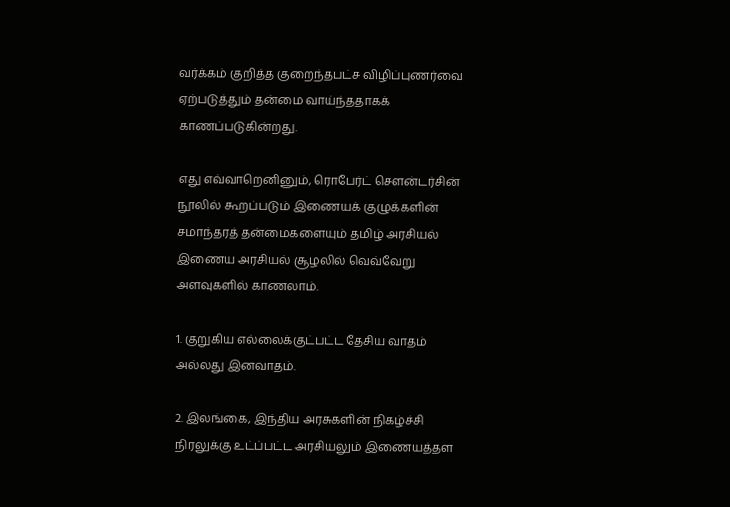வர்க்கம் குறித்த குறைந்தபட்ச விழிப்புணர்வை ஏற்படுத்தும் தன்மை வாய்ந்ததாகக் காணப்படுகின்றது.

எது எவ்வாறெனினும், ரொபேர்ட் சௌன்டர்சின் நூலில் கூறப்படும் இணையக் குழுக்களின் சமாந்தரத் தன்மைகளையும் தமிழ் அரசியல் இணைய அரசியல் சூழலில் வெவ்வேறு அளவுகளில் காணலாம்.

1. குறுகிய எல்லைக்குட்பட்ட தேசிய வாதம் அல்லது இனவாதம்.

2. இலங்கை, இந்திய அரசுகளின் நிகழ்ச்சி நிரலுக்கு உட்ப்பட்ட அரசியலும் இணையத்தள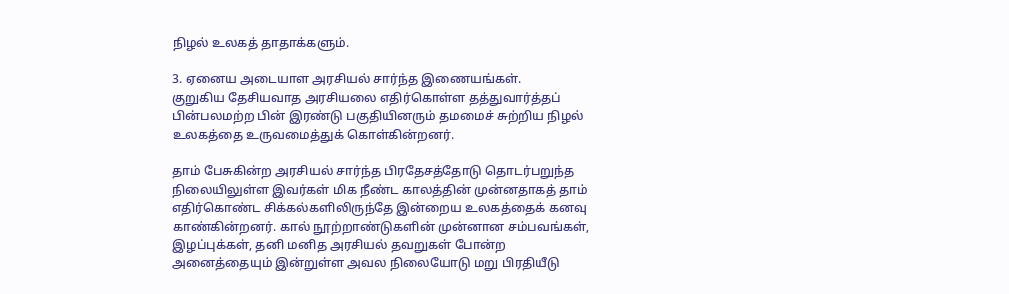நிழல் உலகத் தாதாக்களும்.

3. ஏனைய அடையாள அரசியல் சார்ந்த இணையங்கள்.
குறுகிய தேசியவாத அரசியலை எதிர்கொள்ள தத்துவார்த்தப் பின்பலமற்ற பின் இரண்டு பகுதியினரும் தமமைச் சுற்றிய நிழல் உலகத்தை உருவமைத்துக் கொள்கின்றனர்.

தாம் பேசுகின்ற அரசியல் சார்ந்த பிரதேசத்தோடு தொடர்பறுந்த நிலையிலுள்ள இவர்கள் மிக நீண்ட காலத்தின் முன்னதாகத் தாம் எதிர்கொண்ட சிக்கல்களிலிருந்தே இன்றைய உலகத்தைக் கனவு காண்கின்றனர். கால் நூற்றாண்டுகளின் முன்னான சம்பவங்கள், இழப்புக்கள், தனி மனித அரசியல் தவறுகள் போன்ற அனைத்தையும் இன்றுள்ள அவல நிலையோடு மறு பிரதியீடு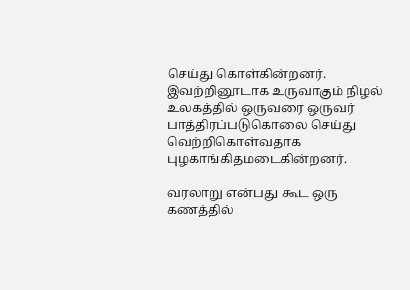செய்து கொள்கின்றனர். இவற்றினூடாக உருவாகும் நிழல் உலகத்தில் ஒருவரை ஒருவர் பாத்திரப்படுகொலை செய்து வெற்றிகொள்வதாக புழகாங்கிதமடைகின்றனர்.

வரலாறு என்பது கூட ஒரு கணத்தில்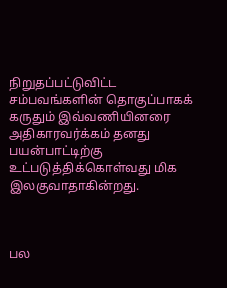நிறுதப்பட்டுவிட்ட சம்பவங்களின் தொகுப்பாகக் கருதும் இவ்வணியினரை அதிகாரவர்க்கம் தனது பயன்பாட்டிற்கு உட்படுத்திக்கொள்வது மிக இலகுவாதாகின்றது.



பல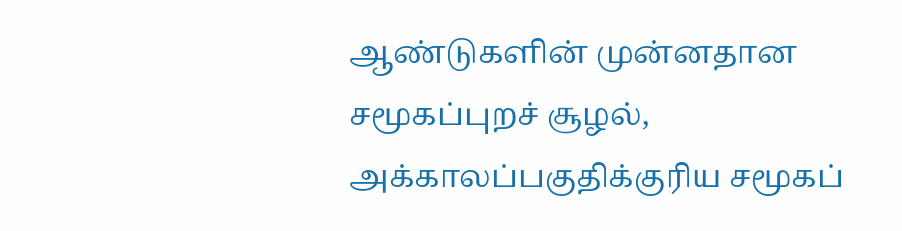ஆண்டுகளின் முன்னதான சமூகப்புறச் சூழல், அக்காலப்பகுதிக்குரிய சமூகப்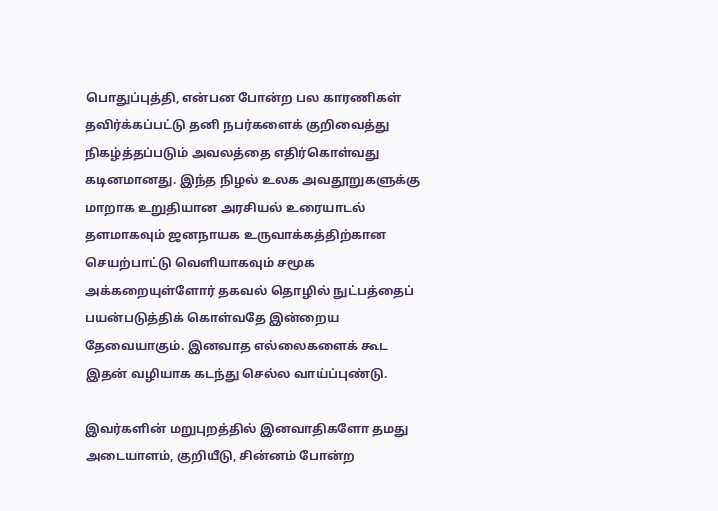பொதுப்புத்தி, என்பன போன்ற பல காரணிகள் தவிர்க்கப்பட்டு தனி நபர்களைக் குறிவைத்து நிகழ்த்தப்படும் அவலத்தை எதிர்கொள்வது கடினமானது. இந்த நிழல் உலக அவதூறுகளுக்கு மாறாக உறுதியான அரசியல் உரையாடல் தளமாகவும் ஜனநாயக உருவாக்கத்திற்கான செயற்பாட்டு வெளியாகவும் சமூக அக்கறையுள்ளோர் தகவல் தொழில் நுட்பத்தைப் பயன்படுத்திக் கொள்வதே இன்றைய தேவையாகும். இனவாத எல்லைகளைக் கூட இதன் வழியாக கடந்து செல்ல வாய்ப்புண்டு.

இவர்களின் மறுபுறத்தில் இனவாதிகளோ தமது அடையாளம், குறியீடு, சின்னம் போன்ற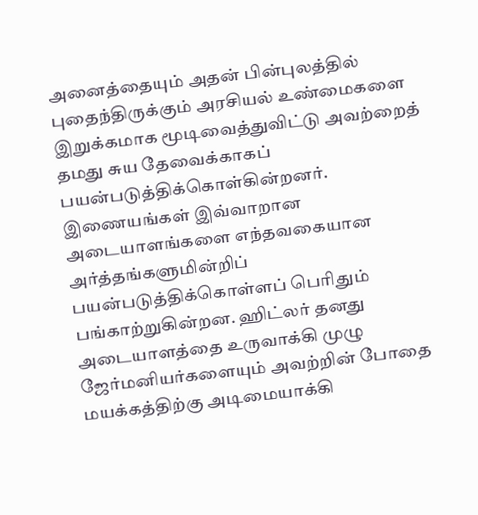அனைத்தையும் அதன் பின்புலத்தில் புதைந்திருக்கும் அரசியல் உண்மைகளை இறுக்கமாக மூடிவைத்துவிட்டு அவற்றைத் தமது சுய தேவைக்காகப் பயன்படுத்திக்கொள்கின்றனர். இணையங்கள் இவ்வாறான அடையாளங்களை எந்தவகையான அர்த்தங்களுமின்றிப் பயன்படுத்திக்கொள்ளப் பெரிதும் பங்காற்றுகின்றன. ஹிட்லர் தனது அடையாளத்தை உருவாக்கி முழு ஜேர்மனியர்களையும் அவற்றின் போதை மயக்கத்திற்கு அடிமையாக்கி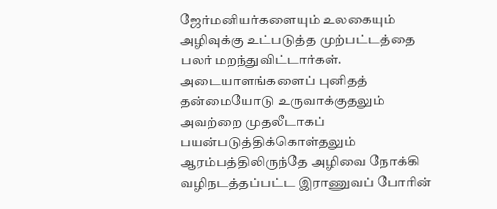ஜேர்மனியர்களையும் உலகையும் அழிவுக்கு உட்படுத்த முற்பட்டத்தை பலர் மறந்துவிட்டார்கள். அடையாளங்களைப் புனிதத் தன்மையோடு உருவாக்குதலும் அவற்றை முதலீடாகப் பயன்படுத்திக்கொள்தலும் ஆரம்பத்திலிருந்தே அழிவை நோக்கி வழிநடத்தப்பட்ட இராணுவப் போரின்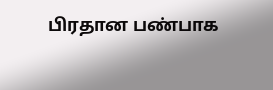பிரதான பண்பாக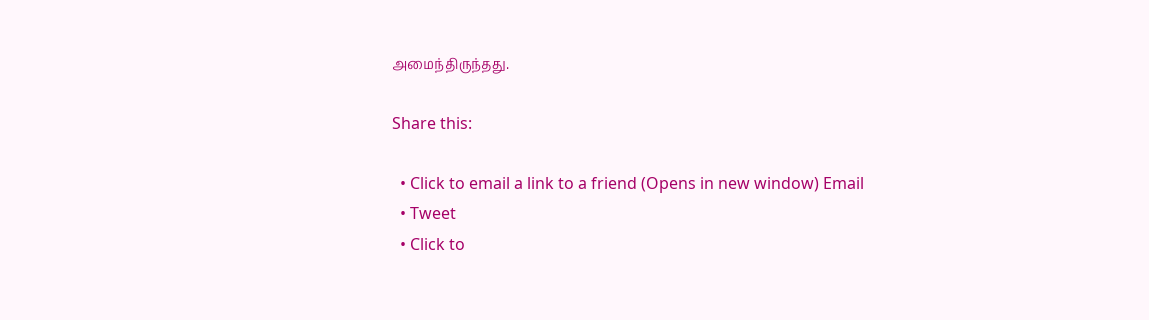அமைந்திருந்தது.

Share this:

  • Click to email a link to a friend (Opens in new window) Email
  • Tweet
  • Click to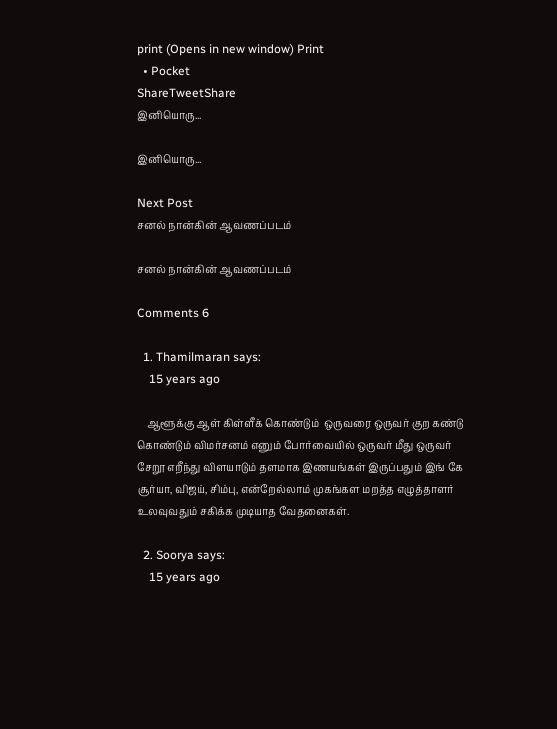print (Opens in new window) Print
  • Pocket
ShareTweetShare
இனியொரு...

இனியொரு...

Next Post
சனல் நான்கின் ஆவணப்படம்

சனல் நான்கின் ஆவணப்படம்

Comments 6

  1. Thamilmaran says:
    15 years ago

    ஆளூக்கு ஆள் கிள்ளீக் கொண்டும்  ஒருவரை ஒருவர் குற கண்டு கொண்டும் விமர்சனம் எனும் போர்வையில் ஒருவர் மீது ஒருவர் சேறூ எறீந்து விளயாடும் தளமாக இணயங்கள் இருப்பதும் இங் கே  சூர்யா, விஜய், சிம்பு, என்றேல்லாம் முகங்கள மறத்த எழுத்தாளர் உலவுவதும் சகிக்க முடியாத வேதனைகள்.

  2. Soorya says:
    15 years ago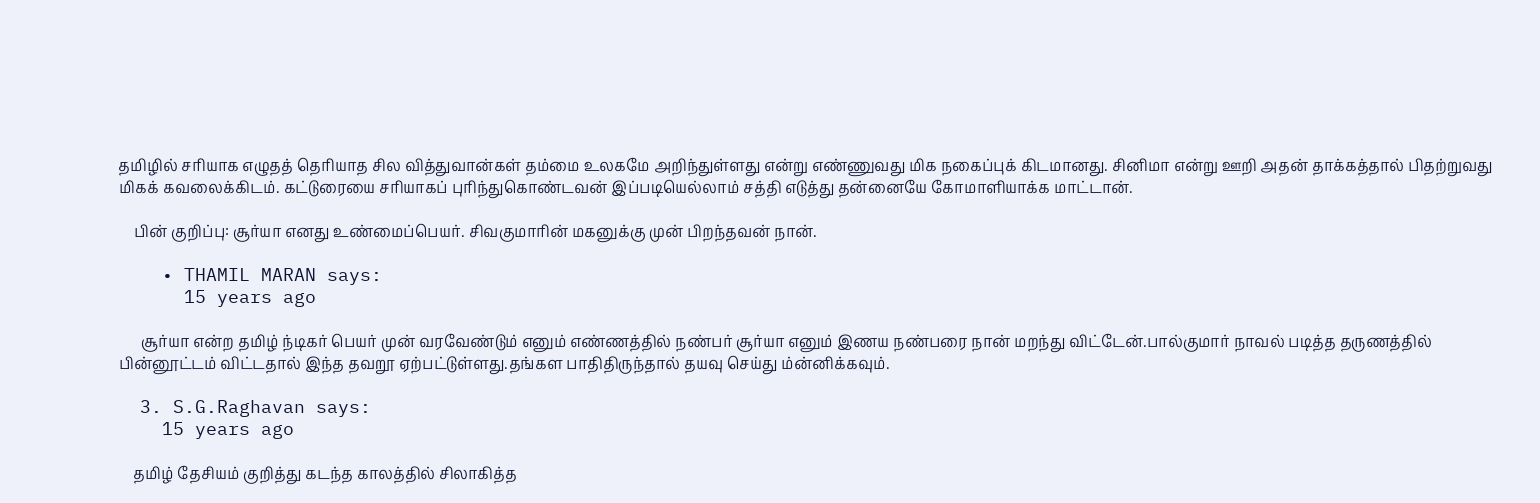தமிழில் சரியாக எழுதத் தெரியாத சில வித்துவான்கள் தம்மை உலகமே அறிந்துள்ளது என்று எண்ணுவது மிக நகைப்புக் கிடமானது. சினிமா என்று ஊறி அதன் தாக்கத்தால் பிதற்றுவது மிகக் கவலைக்கிடம். கட்டுரையை சரியாகப் புரிந்துகொண்டவன் இப்படியெல்லாம் சத்தி எடுத்து தன்னையே கோமாளியாக்க மாட்டான்.

    பின் குறிப்பு: சூர்யா எனது உண்மைப்பெயர். சிவகுமாரின் மகனுக்கு முன் பிறந்தவன் நான்.

    • THAMIL MARAN says:
      15 years ago

      சூர்யா என்ற தமிழ் ந்டிகர் பெயர் முன் வரவேண்டும் எனும் எண்ணத்தில் நண்பர் சூர்யா எனும் இணய நண்பரை நான் மறந்து விட்டேன்.பால்குமார் நாவல் படித்த தருணத்தில் பின்னூட்டம் விட்டதால் இந்த தவறூ ஏற்பட்டுள்ளது.தங்கள பாதிதிருந்தால் தயவு செய்து ம்ன்னிக்கவும்.

  3. S.G.Raghavan says:
    15 years ago

    தமிழ் தேசியம் குறித்து கடந்த காலத்தில் சிலாகித்த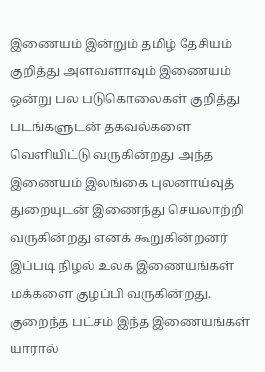இணையம் இன்றும் தமிழ் தேசியம் குறித்து அளவளாவும் இணையம் ஒன்று பல படுகொலைகள் குறித்து படங்களுடன் தகவல்களை வெளியிட்டு வருகின்றது அந்த இணையம் இலங்கை புலனாய்வுத் துறையுடன் இணைந்து செயலாற்றி வருகின்றது எனக் கூறுகின்றனர் இப்படி நிழல் உலக இணையங்கள் மக்களை குழப்பி வருகின்றது. குறைந்த பட்சம் இந்த இணையங்கள் யாரால்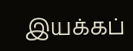இயக்கப்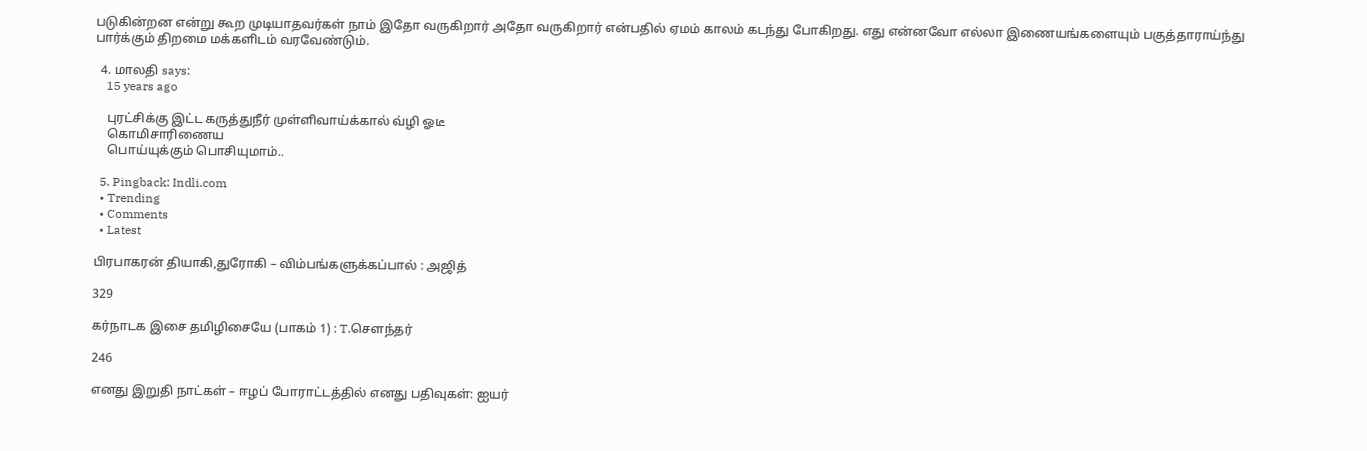படுகின்றன என்று கூற முடியாதவர்கள் நாம் இதோ வருகிறார் அதோ வருகிறார் என்பதில் ஏமம் காலம் கடந்து போகிறது. எது என்னவோ எல்லா இணையங்களையும் பகுத்தாராய்ந்து பார்க்கும் திறமை மக்களிடம் வரவேண்டும்.

  4. மாலதி says:
    15 years ago

    புரட்சிக்கு இட்ட கருத்துநீர் முள்ளிவாய்க்கால் வ்ழி ஓடீ
    கொமிசாரிணைய
    பொய்யுக்கும் பொசியுமாம்..

  5. Pingback: Indli.com
  • Trending
  • Comments
  • Latest

பிரபாகரன் தியாகி,துரோகி – விம்பங்களுக்கப்பால் : அஜித்

329

கர்நாடக இசை தமிழிசையே (பாகம் 1) : T.செளந்தர்

246

எனது இறுதி நாட்கள் – ஈழப் போராட்டத்தில் எனது பதிவுகள்: ஐயர்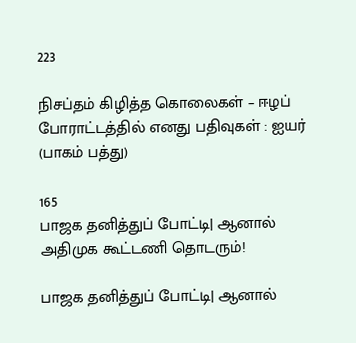223

நிசப்தம் கிழித்த கொலைகள் – ஈழப் போராட்டத்தில் எனது பதிவுகள் : ஐயர் (பாகம் பத்து)

165
பாஜக தனித்துப் போட்டி| ஆனால் அதிமுக கூட்டணி தொடரும்!

பாஜக தனித்துப் போட்டி| ஆனால்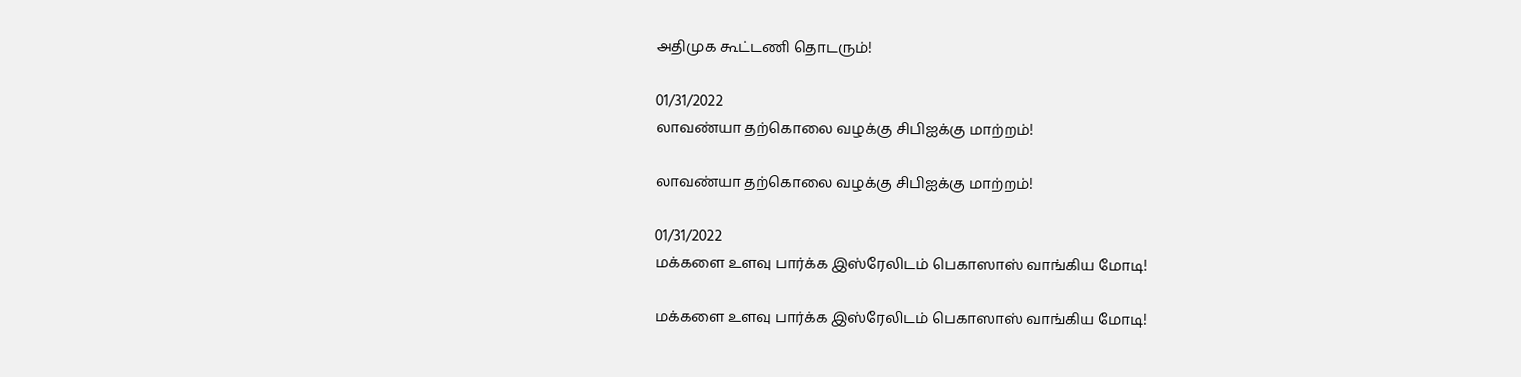அதிமுக கூட்டணி தொடரும்!

01/31/2022
லாவண்யா தற்கொலை வழக்கு சிபிஐக்கு மாற்றம்!

லாவண்யா தற்கொலை வழக்கு சிபிஐக்கு மாற்றம்!

01/31/2022
மக்களை உளவு பார்க்க இஸ்ரேலிடம் பெகாஸாஸ் வாங்கிய மோடி!

மக்களை உளவு பார்க்க இஸ்ரேலிடம் பெகாஸாஸ் வாங்கிய மோடி!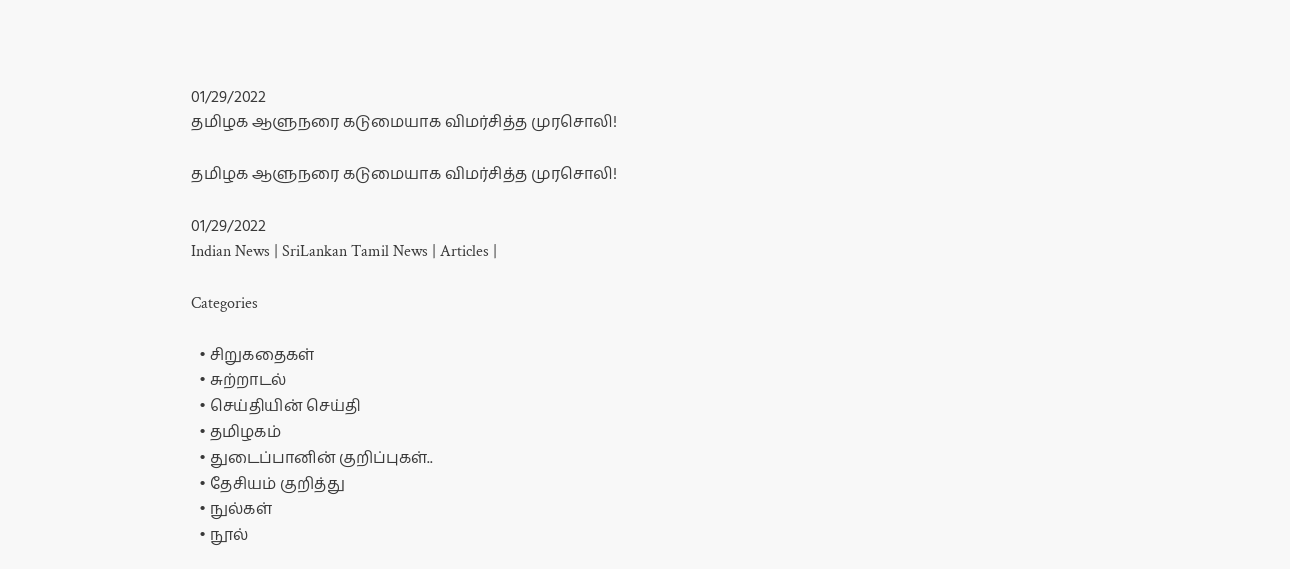01/29/2022
தமிழக ஆளுநரை கடுமையாக விமர்சித்த முரசொலி!

தமிழக ஆளுநரை கடுமையாக விமர்சித்த முரசொலி!

01/29/2022
Indian News | SriLankan Tamil News | Articles |

Categories

  • சிறுகதைகள்
  • சுற்றாடல்
  • செய்தியின் செய்தி
  • தமிழகம்
  • துடைப்பானின் குறிப்புகள்..
  • தேசியம் குறித்து
  • நுல்கள்
  • நூல்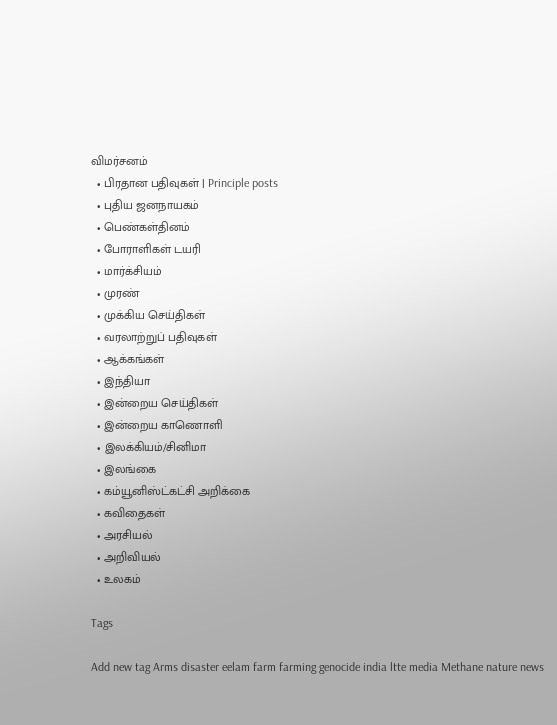விமர்சனம்
  • பிரதான பதிவுகள் | Principle posts
  • புதிய ஜனநாயகம்
  • பெண்கள்தினம்
  • போராளிகள் டயரி
  • மார்க்சியம்
  • முரண்
  • முக்கிய செய்திகள்
  • வரலாற்றுப் பதிவுகள்
  • ஆக்கங்கள்
  • இந்தியா
  • இன்றைய செய்திகள்
  • இன்றைய காணொளி
  • இலக்கியம்/சினிமா
  • இலங்கை
  • கம்யூனிஸ்ட்கட்சி அறிக்கை
  • கவிதைகள்
  • அரசியல்
  • அறிவியல்
  • உலகம்

Tags

Add new tag Arms disaster eelam farm farming genocide india ltte media Methane nature news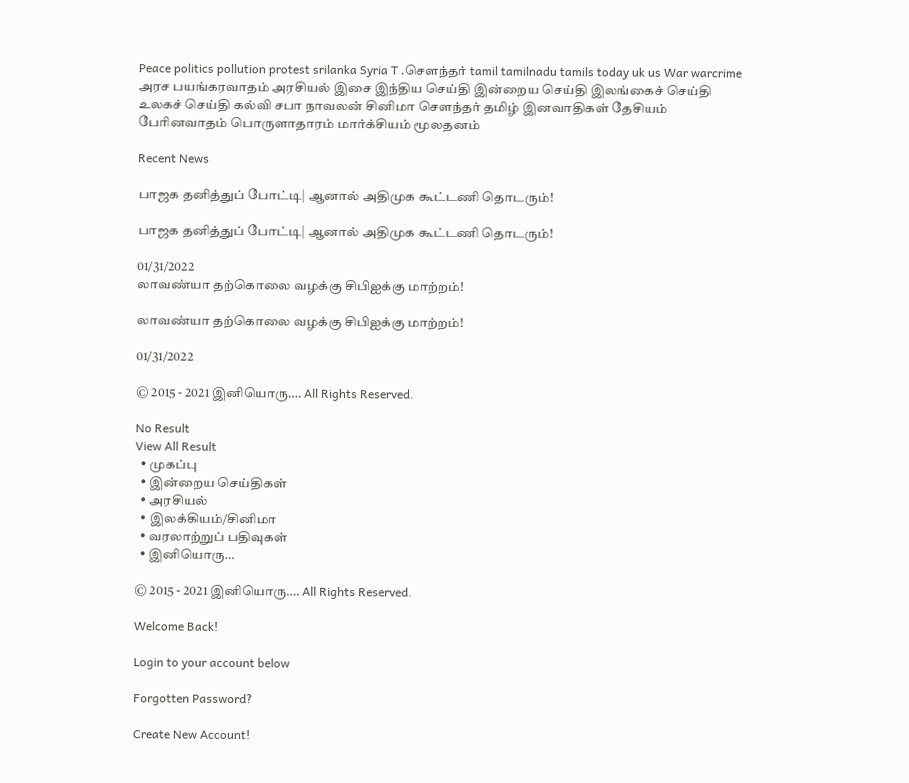Peace politics pollution protest srilanka Syria T .சௌந்தர் tamil tamilnadu tamils today uk us War warcrime அரச பயங்கரவாதம் அரசியல் இசை இந்திய செய்தி இன்றைய செய்தி இலங்கைச் செய்தி உலகச் செய்தி கல்வி சபா நாவலன் சினிமா சௌந்தர் தமிழ் இனவாதிகள் தேசியம் பேரினவாதம் பொருளாதாரம் மார்க்சியம் மூலதனம்

Recent News

பாஜக தனித்துப் போட்டி| ஆனால் அதிமுக கூட்டணி தொடரும்!

பாஜக தனித்துப் போட்டி| ஆனால் அதிமுக கூட்டணி தொடரும்!

01/31/2022
லாவண்யா தற்கொலை வழக்கு சிபிஐக்கு மாற்றம்!

லாவண்யா தற்கொலை வழக்கு சிபிஐக்கு மாற்றம்!

01/31/2022

© 2015 - 2021 இனியொரு…. All Rights Reserved.

No Result
View All Result
  • முகப்பு
  • இன்றைய செய்திகள்
  • அரசியல்
  • இலக்கியம்/சினிமா
  • வரலாற்றுப் பதிவுகள்
  • இனியொரு…

© 2015 - 2021 இனியொரு…. All Rights Reserved.

Welcome Back!

Login to your account below

Forgotten Password?

Create New Account!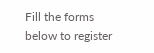Fill the forms below to register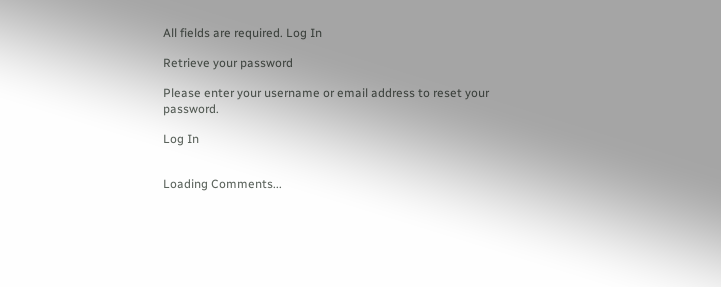All fields are required. Log In

Retrieve your password

Please enter your username or email address to reset your password.

Log In


Loading Comments...